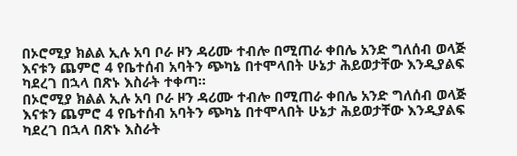በኦሮሚያ ክልል ኢሉ አባ ቦራ ዞን ዳሪሙ ተብሎ በሚጠራ ቀበሌ አንድ ግለሰብ ወላጅ እናቱን ጨምሮ 4 የቤተሰብ አባትን ጭካኔ በተሞላበት ሁኔታ ሕይወታቸው እንዲያልፍ ካደረገ በኋላ በጽኑ እስራት ተቀጣ።
በኦሮሚያ ክልል ኢሉ አባ ቦራ ዞን ዳሪሙ ተብሎ በሚጠራ ቀበሌ አንድ ግለሰብ ወላጅ እናቱን ጨምሮ 4 የቤተሰብ አባትን ጭካኔ በተሞላበት ሁኔታ ሕይወታቸው እንዲያልፍ ካደረገ በኋላ በጽኑ እስራት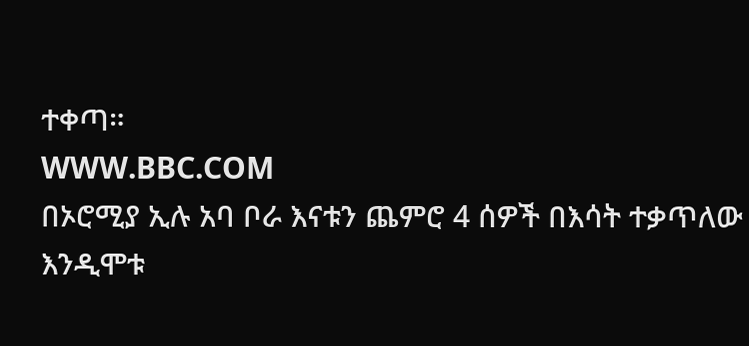ተቀጣ።
WWW.BBC.COM
በኦሮሚያ ኢሉ አባ ቦራ እናቱን ጨምሮ 4 ሰዎች በእሳት ተቃጥለው እንዲሞቱ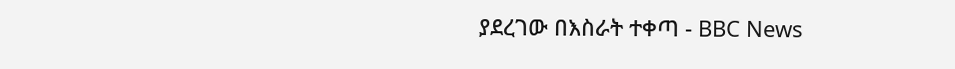ያደረገው በእስራት ተቀጣ - BBC News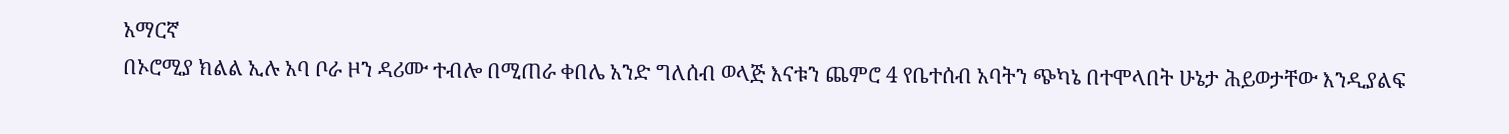አማርኛ
በኦሮሚያ ክልል ኢሉ አባ ቦራ ዞን ዳሪሙ ተብሎ በሚጠራ ቀበሌ አንድ ግለሰብ ወላጅ እናቱን ጨምሮ 4 የቤተሰብ አባትን ጭካኔ በተሞላበት ሁኔታ ሕይወታቸው እንዲያልፍ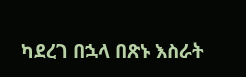ካደረገ በኋላ በጽኑ እስራት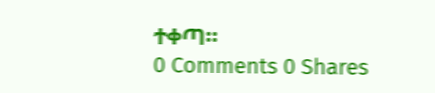ተቀጣ።
0 Comments 0 Shares